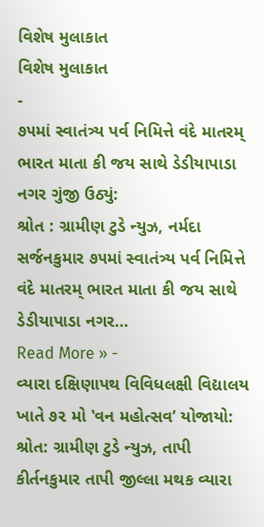વિશેષ મુલાકાત
વિશેષ મુલાકાત
-
૭૫માં સ્વાતંત્ર્ય પર્વ નિમિત્તે વંદે માતરમ્ ભારત માતા કી જય સાથે ડેડીયાપાડા નગર ગુંજી ઉઠ્યું:
શ્રોત : ગ્રામીણ ટુડે ન્યુઝ, નર્મદા સર્જનકુમાર ૭૫માં સ્વાતંત્ર્ય પર્વ નિમિત્તે વંદે માતરમ્ ભારત માતા કી જય સાથે ડેડીયાપાડા નગર…
Read More » -
વ્યારા દક્ષિણાપથ વિવિધલક્ષી વિદ્યાલય ખાતે ૭૨ મો ‛વન મહોત્સવ’ યોજાયો:
શ્રોત: ગ્રામીણ ટુડે ન્યુઝ, તાપી કીર્તનકુમાર તાપી જીલ્લા મથક વ્યારા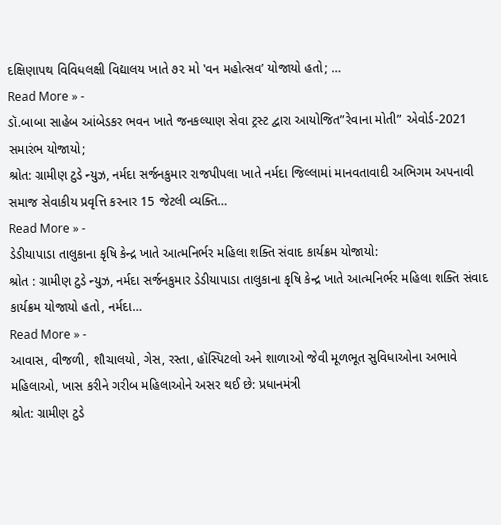દક્ષિણાપથ વિવિધલક્ષી વિદ્યાલય ખાતે ૭૨ મો ‛વન મહોત્સવ’ યોજાયો હતો; …
Read More » -
ડૉ.બાબા સાહેબ આંબેડકર ભવન ખાતે જનકલ્યાણ સેવા ટ્રસ્ટ દ્વારા આયોજિત”રેવાના મોતી” એવોર્ડ-2021 સમારંભ યોજાયો;
શ્રોત: ગ્રામીણ ટુડે ન્યુઝ, નર્મદા સર્જનકુમાર રાજપીપલા ખાતે નર્મદા જિલ્લામાં માનવતાવાદી અભિગમ અપનાવી સમાજ સેવાકીય પ્રવૃત્તિ કરનાર 15 જેટલી વ્યક્તિ…
Read More » -
ડેડીયાપાડા તાલુકાના કૃષિ કેન્દ્ર ખાતે આત્મનિર્ભર મહિલા શક્તિ સંવાદ કાર્યક્રમ યોજાયો:
શ્રોત : ગ્રામીણ ટુડે ન્યુઝ, નર્મદા સર્જનકુમાર ડેડીયાપાડા તાલુકાના કૃષિ કેન્દ્ર ખાતે આત્મનિર્ભર મહિલા શક્તિ સંવાદ કાર્યક્રમ યોજાયો હતો, નર્મદા…
Read More » -
આવાસ, વીજળી, શૌચાલયો, ગેસ, રસ્તા, હૉસ્પિટલો અને શાળાઓ જેવી મૂળભૂત સુવિધાઓના અભાવે મહિલાઓ, ખાસ કરીને ગરીબ મહિલાઓને અસર થઈ છે: પ્રધાનમંત્રી
શ્રોત: ગ્રામીણ ટુડે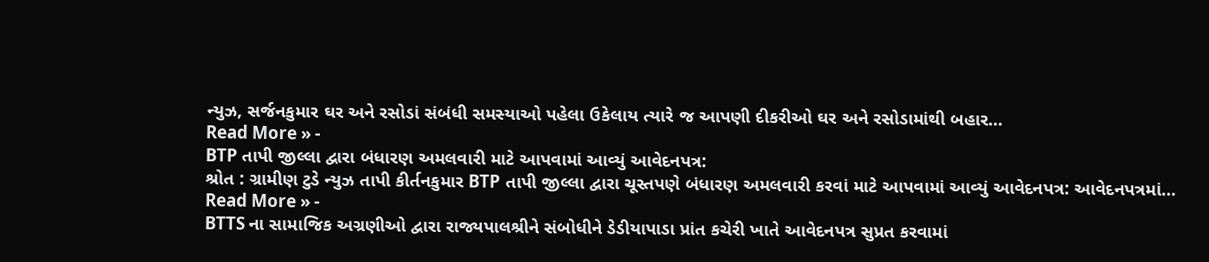ન્યુઝ, સર્જનકુમાર ઘર અને રસોડાં સંબંધી સમસ્યાઓ પહેલા ઉકેલાય ત્યારે જ આપણી દીકરીઓ ઘર અને રસોડામાંથી બહાર…
Read More » -
BTP તાપી જીલ્લા દ્વારા બંધારણ અમલવારી માટે આપવામાં આવ્યું આવેદનપત્ર:
શ્રોત : ગ્રામીણ ટુડે ન્યુઝ તાપી કીર્તનકુમાર BTP તાપી જીલ્લા દ્વારા ચૂસ્તપણે બંધારણ અમલવારી કરવાં માટે આપવામાં આવ્યું આવેદનપત્ર: આવેદનપત્રમાં…
Read More » -
BTTS ના સામાજિક અગ્રણીઓ દ્વારા રાજ્યપાલશ્રીને સંબોધીને ડેડીયાપાડા પ્રાંત કચેરી ખાતે આવેદનપત્ર સુપ્રત કરવામાં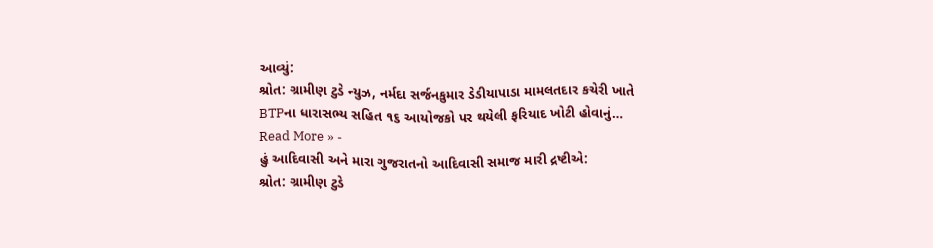આવ્યું:
શ્રોત: ગ્રામીણ ટુડે ન્યુઝ, નર્મદા સર્જનકુમાર ડેડીયાપાડા મામલતદાર કચેરી ખાતે BTPના ધારાસભ્ય સહિત ૧૬ આયોજકો પર થયેલી ફરિયાદ ખોટી હોવાનું…
Read More » -
હું આદિવાસી અને મારા ગુજરાતનો આદિવાસી સમાજ મારી દ્રષ્ટીએ:
શ્રોત: ગ્રામીણ ટુડે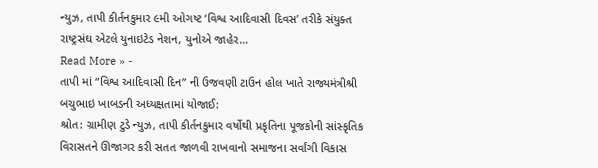ન્યુઝ, તાપી કીર્તનકુમાર ૯મી ઓગષ્ટ ‘વિશ્વ આદિવાસી દિવસ’ તરીકે સંયુક્ત રાષ્ટ્રસંઘ એટલે યુનાઇટેડ નેશન, યુનોએ જાહેર…
Read More » -
તાપી માં “વિશ્વ આદિવાસી દિન” ની ઉજવણી ટાઉન હોલ ખાતે રાજ્યમંત્રીશ્રી બચુભાઇ ખાબડની અધ્યક્ષતામાં યોજાઈ:
શ્રોત: ગ્રામીણ ટુડે ન્યુઝ, તાપી કીર્તનકુમાર વર્ષોથી પ્રકૃતિના પૂજકોની સાંસ્કૃતિક વિરાસતને ઊજાગર કરી સતત જાળવી રાખવાનો સમાજના સર્વાંગી વિકાસ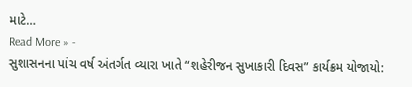માટે…
Read More » -
સુશાસનના પાંચ વર્ષ અંતર્ગત વ્યારા ખાતે “શહેરીજન સુખાકારી દિવસ” કાર્યક્રમ યોજાયો: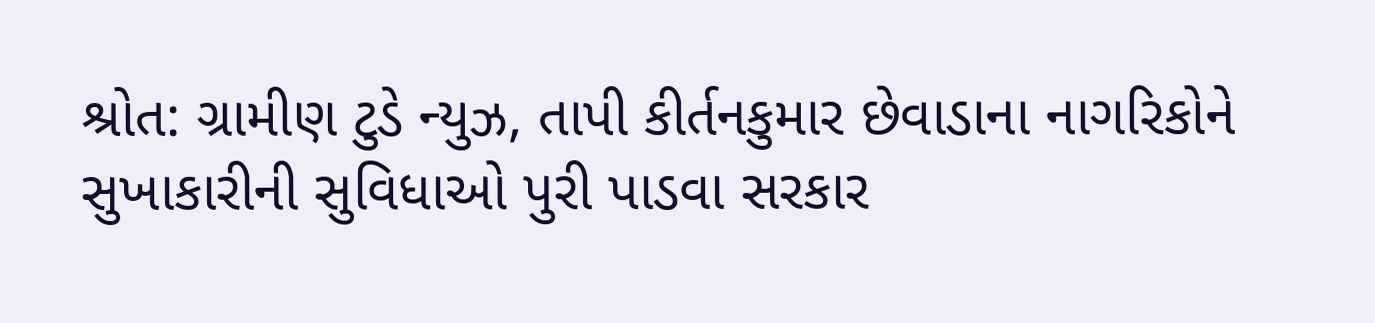શ્રોત: ગ્રામીણ ટુડે ન્યુઝ, તાપી કીર્તનકુમાર છેવાડાના નાગરિકોને સુખાકારીની સુવિધાઓ પુરી પાડવા સરકાર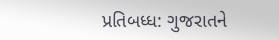પ્રતિબધ્ધ: ગુજરાતને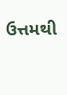ઉત્તમથી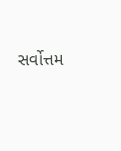સર્વોત્તમ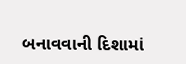બનાવવાની દિશામાં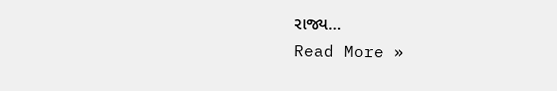રાજ્ય…
Read More »